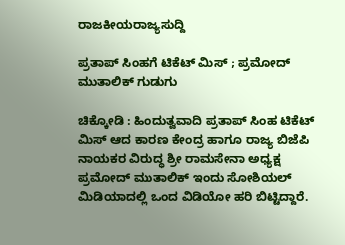ರಾಜಕೀಯರಾಜ್ಯಸುದ್ದಿ

ಪ್ರತಾಪ್ ಸಿಂಹಗೆ ಟಿಕೆಟ್ ಮಿಸ್ ; ಪ್ರಮೋದ್ ಮುತಾಲಿಕ್ ಗುಡುಗು

ಚಿಕ್ಕೋಡಿ : ಹಿಂದುತ್ವವಾದಿ ಪ್ರತಾಪ್ ಸಿಂಹ ಟಿಕೆಟ್ ಮಿಸ್ ಆದ ಕಾರಣ ಕೇಂದ್ರ ಹಾಗೂ‌ ರಾಜ್ಯ ಬಿಜೆಪಿ‌ ನಾಯಕರ ವಿರುದ್ಧ ಶ್ರೀ ರಾಮಸೇನಾ ಅಧ್ಯಕ್ಷ ಪ್ರಮೋದ್ ಮುತಾಲಿಕ್ ಇಂದು ಸೋಶಿಯಲ್ ಮಿಡಿಯಾದಲ್ಲಿ ಒಂದ ವಿಡಿಯೋ ಹರಿ‌ ಬಿಟ್ಟಿದ್ದಾರೆ.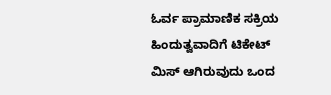ಓರ್ವ ಪ್ರಾಮಾಣಿಕ ಸಕ್ರಿಯ ಹಿಂದುತ್ವವಾದಿಗೆ ಟಿಕೇಟ್ ಮಿಸ್ ಆಗಿರುವುದು ಒಂದ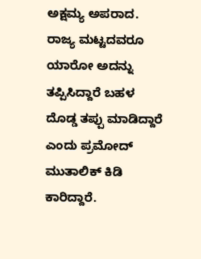ಅಕ್ಷಮ್ಯ ಅಪರಾದ. ರಾಜ್ಯ ಮಟ್ಟದವರೂ ಯಾರೋ ಅದನ್ನು ತಪ್ಪಿಸಿದ್ದಾರೆ‌ ಬಹಳ ದೊಡ್ಡ ತಪ್ಪು ಮಾಡಿದ್ದಾರೆ ಎಂದು ಪ್ರಮೋದ್ ಮುತಾಲಿಕ್ ಕಿಡಿ ಕಾರಿದ್ದಾರೆ.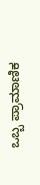ಒಬ್ಬ ಪ್ರಾಮಾಣಿಕ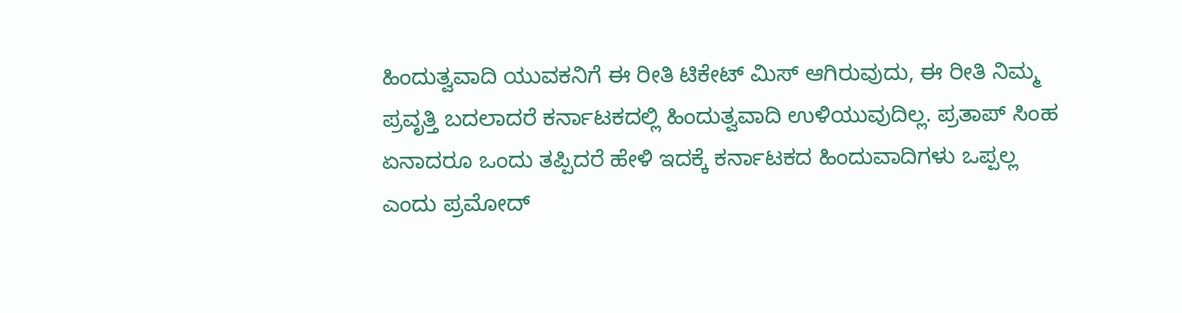ಹಿಂದುತ್ವವಾದಿ ಯುವಕನಿಗೆ ಈ ರೀತಿ ಟಿಕೇಟ್ ಮಿಸ್ ಆಗಿರುವುದು, ಈ ರೀತಿ‌ ನಿಮ್ಮ ಪ್ರವೃತ್ತಿ ಬದಲಾದರೆ ಕರ್ನಾಟಕದಲ್ಲಿ ಹಿಂದುತ್ವವಾದಿ ಉಳಿಯುವುದಿಲ್ಲ. ಪ್ರತಾಪ್ ಸಿಂಹ ಏನಾದರೂ ಒಂದು ತಪ್ಪಿದರೆ ಹೇಳಿ ಇದಕ್ಕೆ ಕರ್ನಾಟಕದ ಹಿಂದುವಾದಿಗಳು ಒಪ್ಪಲ್ಲ ಎಂದು ಪ್ರಮೋದ್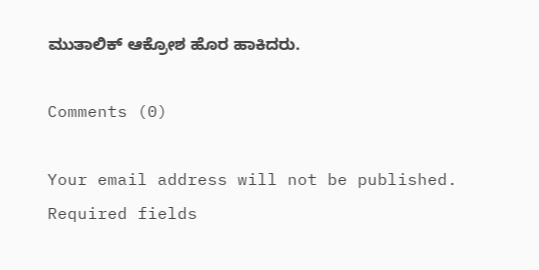ಮುತಾಲಿಕ್ ಆಕ್ರೋಶ ಹೊರ ಹಾಕಿದರು.

Comments (0)

Your email address will not be published. Required fields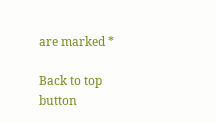are marked *

Back to top button